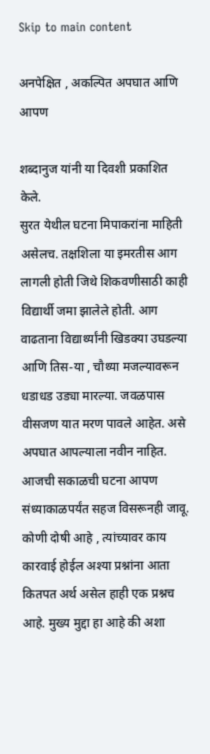Skip to main content

अनपेक्षित , अकल्पित अपघात आणि आपण

शब्दानुज यांनी या दिवशी प्रकाशित केले.
सुरत येथील घटना मिपाकरांना माहिती असेलच. तक्षशिला या इमरतीस आग लागली होती जिथे शिकवणीसाठी काही विद्यार्थी जमा झालेले होती. आग वाढताना विद्यार्थ्यांनी खिडक्या उघडल्या आणि तिस-या , चौथ्या मजल्यावरून धडाधड उड्या मारल्या. जवळपास वीसजण यात मरण पावले आहेत. असे अपघात आपल्याला नवीन नाहित. आजची सकाळची घटना आपण संध्याकाळपर्यंत सहज विसरूनही जावू. कोणी दोषी आहे , त्यांच्यावर काय कारवाई होईल अश्या प्रश्नांना आता कितपत अर्थ असेल हाही एक प्रश्नच आहे. मुख्य मुद्दा हा आहे की अशा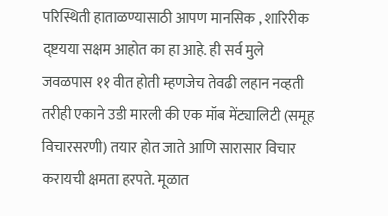परिस्थिती हाताळण्यासाठी आपण मानसिक , शारिरीक द्ष्टयया सक्षम आहोत का हा आहे. ही सर्व मुले जवळपास ११ वीत होती म्हणजेच तेवढी लहान नव्हती तरीही एकाने उडी मारली की एक मॉब मेंट्यालिटी (समूह विचारसरणी) तयार होत जाते आणि सारासार विचार करायची क्षमता हरपते. मूळात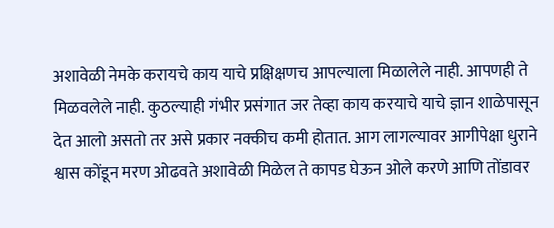अशावेळी नेमके करायचे काय याचे प्रक्षिक्षणच आपल्याला मिळालेले नाही. आपणही ते मिळवलेले नाही. कुठल्याही गंभीर प्रसंगात जर तेव्हा काय करयाचे याचे ज्ञान शाळेपासून देत आलो असतो तर असे प्रकार नक्कीच कमी होतात. आग लागल्यावर आगीपेक्षा धुराने श्वास कोंडून मरण ओढवते अशावेळी मिळेल ते कापड घेऊन ओले करणे आणि तोंडावर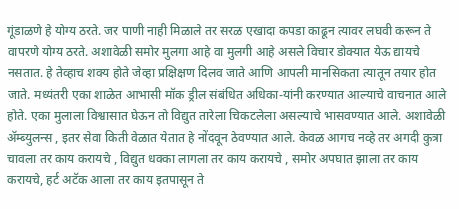गूंडाळणे हे योग्य ठरते. जर पाणी नाही मिळाले तर सरळ एखादा कपडा काढून त्यावर लघवी करून ते वापरणे योग्य ठरते. अशावेळी समोर मुलगा आहे वा मुलगी आहे असले विचार डोक्यात येऊ द्यायचे नसतात. हे तेव्हाच शक्य होते जेव्हा प्रक्षिक्षण दिलव जाते आणि आपली मानसिकता त्यातून तयार होत जाते. मध्यंतरी एका शाळेत आभासी मॉक ड्रील संबंधित अधिका-यांनी करण्यात आल्याचे वाचनात आले होते. एका मुलाला विश्वासात घेऊन तो विद्युत तारेला चिकटलेला असल्याचे भासवण्यात आले. अशावेळी ॲम्ब्युलन्स , इतर सेवा किती वेळात येतात हे नोंदवून ठेवण्यात आले. केवळ आगच नव्हे तर अगदी कुत्रा चावला तर काय करायचे , विद्युत धक्का लागला तर काय करायचे , समोर अपघात झाला तर काय करायचे, हर्ट अटॅक आला तर काय इतपासून ते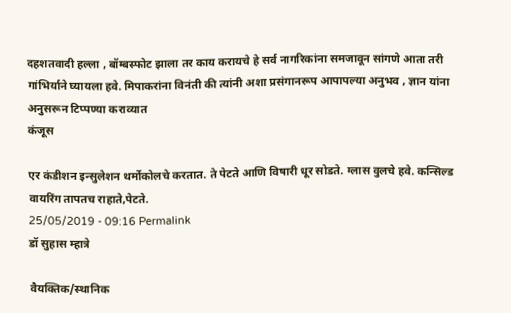दहशतवादी हल्ला , बॉम्बस्फोट झाला तर काय करायचे हे सर्व नागरिकांना समजावून सांगणे आता तरी गांभिर्याने घ्यायला हवे. मिपाकरांना विनंती की त्यांनी अशा प्रसंगानरूप आपापल्या अनुभव , ज्ञान यांना अनुसरून टिप्पण्या कराव्यात
कंजूस

एर कंडीशन इन्सुलेशन थर्मोकोलचे करतात. ते पेटते आणि विषारी धूर सोडते. ग्लास वुलचे हवे. कन्सिल्ड वायरिंग तापतच राहाते,पेटते.
25/05/2019 - 09:16 Permalink
डॉ सुहास म्हात्रे

वैयक्तिक/स्थानिक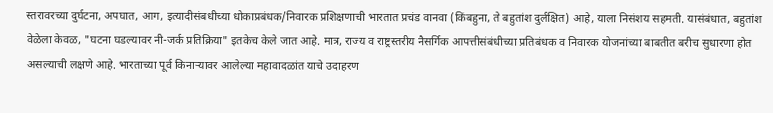स्तरावरच्या दुर्घटना, अपघात, आग, इत्यादीसंबधीच्या धोकाप्रबंधक/निवारक प्रशिक्षणाची भारतात प्रचंड वानवा (किंबहुना, ते बहुतांश दुर्लक्षित) आहे, याला निसंशय सहमती. यासंबंधात, बहुतांश वेळेला केवळ, "घटना घडल्यावर नी-जर्क प्रतिक्रिया" इतकेच केले जात आहे. मात्र, राज्य व राष्ट्रस्तरीय नैसर्गिक आपत्तीसंबंधीच्या प्रतिबंधक व निवारक योजनांच्या बाबतीत बरीच सुधारणा होत असल्याची लक्षणे आहे. भारताच्या पूर्व किनार्‍यावर आलेल्या महावादळांत याचे उदाहरण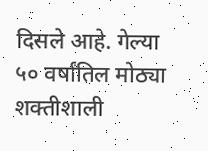दिसले आहे. गेल्या ५० वर्षांतिल मोठ्या शक्तीशाली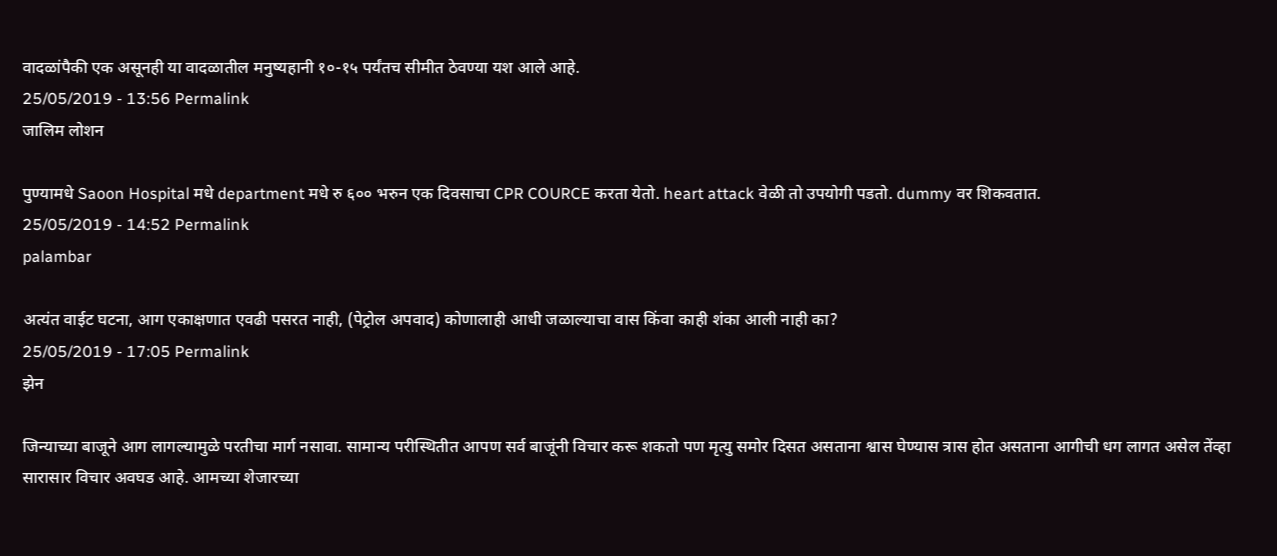वादळांपैकी एक असूनही या वादळातील मनुष्यहानी १०-१५ पर्यंतच सीमीत ठेवण्या यश आले आहे.
25/05/2019 - 13:56 Permalink
जालिम लोशन

पुण्यामधे Saoon Hospital मधे department मधे रु ६०० भरुन एक दिवसाचा CPR COURCE करता येतो. heart attack वेळी तो उपयोगी पडतो. dummy वर शिकवतात.
25/05/2019 - 14:52 Permalink
palambar

अत्यंत वाईट घटना, आग एकाक्षणात एवढी पसरत नाही, (पेट्रोल अपवाद) कोणालाही आधी जळाल्याचा वास किंवा काही शंका आली नाही का?
25/05/2019 - 17:05 Permalink
झेन

जिन्याच्या बाजूने आग लागल्यामुळे परतीचा मार्ग नसावा. सामान्य परीस्थितीत आपण सर्व बाजूंनी विचार करू शकतो पण मृत्यु समोर दिसत असताना श्वास घेण्यास त्रास होत असताना आगीची धग लागत असेल तेंव्हा सारासार विचार अवघड आहे. आमच्या शेजारच्या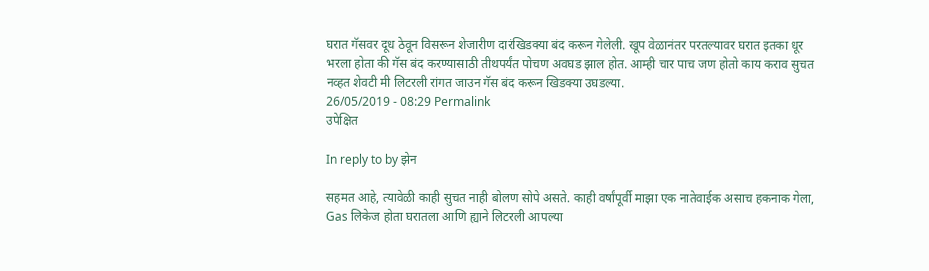घरात गॅसवर दूध ठेवून विसरून शेजारीण दारंखिडक्या बंद करून गेलेली. खूप वेळानंतर परतल्यावर घरात इतका धूर भरला होता की गॅस बंद करण्यासाठी तीथपर्यंत पोचण अवघड झाल होत. आम्ही चार पाच जण होतो काय कराव सुचत नव्हत शेवटी मी लिटरली रांगत जाउन गॅस बंद करून खिडक्या उघडल्या.
26/05/2019 - 08:29 Permalink
उपेक्षित

In reply to by झेन

सहमत आहे, त्यावेळी काही सुचत नाही बोलण सोपे असते. काही वर्षांपूर्वी माझा एक नातेवाईक असाच हकनाक गेला, Gas लिकेज होता घरातला आणि ह्याने लिटरली आपल्या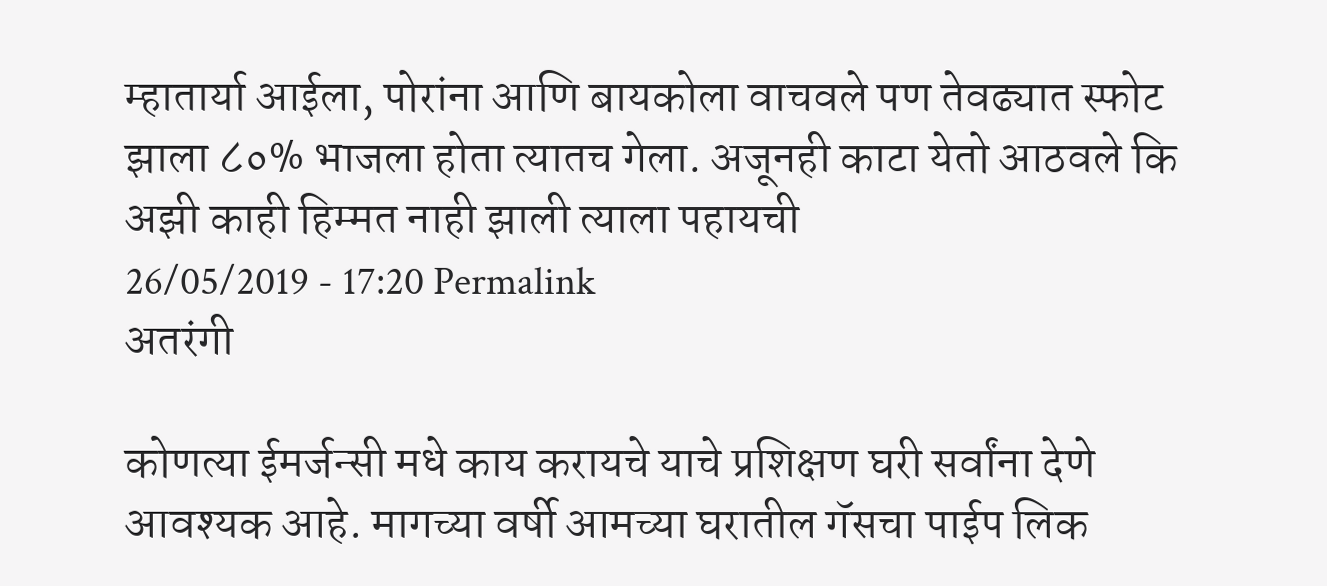म्हातार्या आईला, पोरांना आणि बायकोला वाचवले पण तेवढ्यात स्फोट झाला ८०% भाजला होता त्यातच गेला. अजूनही काटा येतो आठवले कि अझी काही हिम्मत नाही झाली त्याला पहायची
26/05/2019 - 17:20 Permalink
अतरंगी

कोणत्या ईमर्जन्सी मधे काय करायचे याचे प्रशिक्षण घरी सर्वांना देणे आवश्यक आहे. मागच्या वर्षी आमच्या घरातील गॅसचा पाईप लिक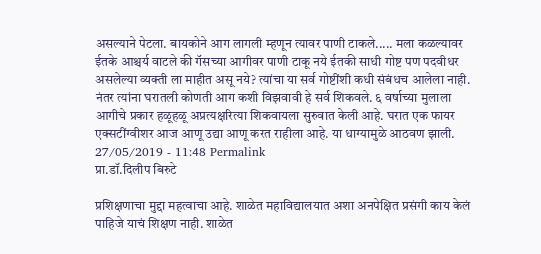असल्याने पेटला. बायकोने आग लागली म्हणून त्यावर पाणी टाकले..... मला कळल्यावर ईतके आश्चर्य वाटले की गॅसच्या आगीवर पाणी टाकू नये ईतकी साधी गोष्ट पण पदवीधर असलेल्या व्यक्ती ला माहीत असू नये? त्यांचा या सर्व गोष्टींशी कधी संबंधच आलेला नाही. नंतर त्यांना घरातली कोणती आग कशी विझवावी हे सर्व शिकवले. ६ वर्षाच्या मुलाला आगीचे प्रकार हळूहळू अप्रत्यक्षरित्या शिकवायला सुरुवात केली आहे. घरात एक फायर एक्सटींग्वीशर आज आणू उद्या आणू करत राहीला आहे. या धाग्यामुळे आठवण झाली.
27/05/2019 - 11:48 Permalink
प्रा.डॉ.दिलीप बिरुटे

प्रशिक्षणाचा मुद्दा महत्वाचा आहे. शाळेत महाविद्यालयात अशा अनपेक्षित प्रसंगी काय केलं पाहिजे याचं शिक्षण नाही. शाळेत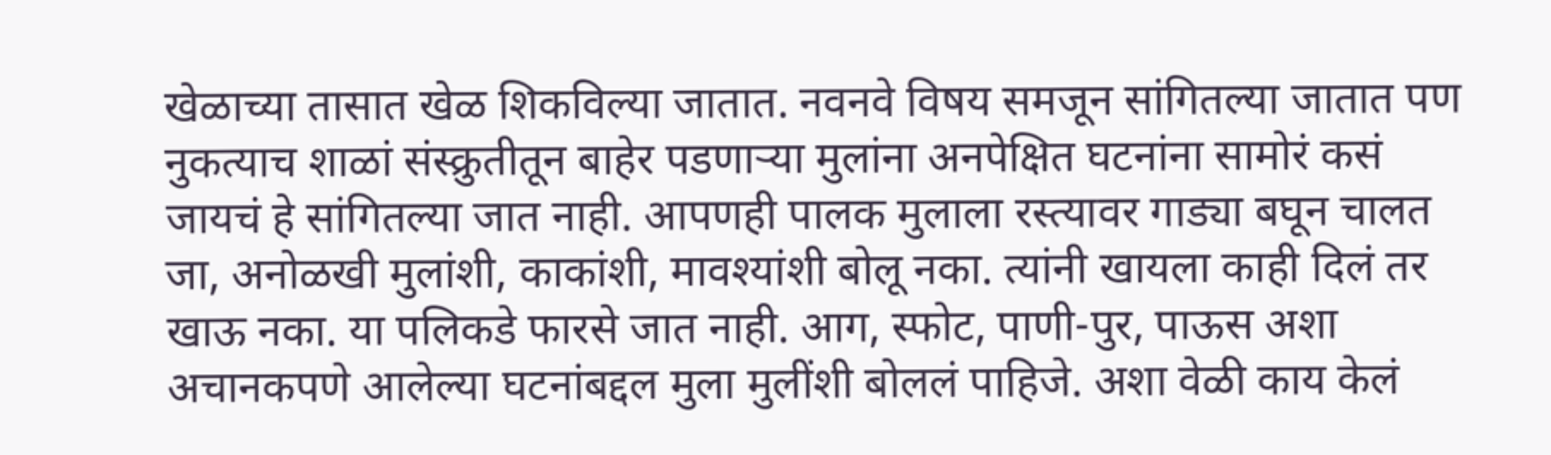खेळाच्या तासात खेळ शिकविल्या जातात. नवनवे विषय समजून सांगितल्या जातात पण नुकत्याच शाळां संस्क्रुतीतून बाहेर पडणार्‍या मुलांना अनपेक्षित घटनांना सामोरं कसं जायचं हे सांगितल्या जात नाही. आपणही पालक मुलाला रस्त्यावर गाड्या बघून चालत जा, अनोळखी मुलांशी, काकांशी, मावश्यांशी बोलू नका. त्यांनी खायला काही दिलं तर खाऊ नका. या पलिकडे फारसे जात नाही. आग, स्फोट, पाणी-पुर, पाऊस अशा अचानकपणे आलेल्या घटनांबद्दल मुला मुलींशी बोललं पाहिजे. अशा वेळी काय केलं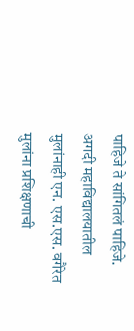पाहिजे ते सांगितलं पाहिजे. अगदी महाविद्यालयातील मुलांनाही एन. एस.एस. वगैरेत मुलांना प्रशिक्षणाची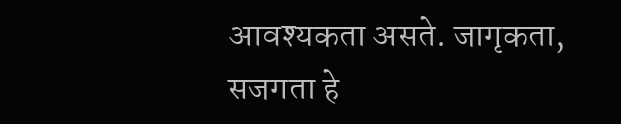आवश्यकता असते. जागृकता, सजगता हे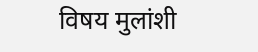विषय मुलांशी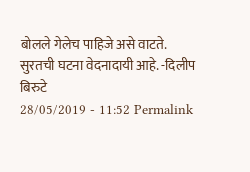बोलले गेलेच पाहिजे असे वाटते. सुरतची घटना वेदनादायी आहे. -दिलीप बिरुटे
28/05/2019 - 11:52 Permalink